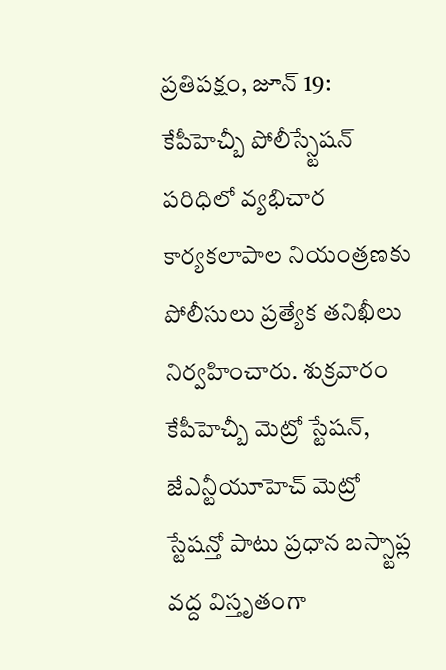ప్రతిపక్షం, జూన్ 19: కేపీహెచ్బీ పోలీస్స్టేషన్ పరిధిలో వ్యభిచార కార్యకలాపాల నియంత్రణకు పోలీసులు ప్రత్యేక తనిఖీలు నిర్వహించారు. శుక్రవారం కేపీహెచ్బీ మెట్రో స్టేషన్, జేఎన్టీయూహెచ్ మెట్రో స్టేషన్తో పాటు ప్రధాన బస్స్టాప్ల వద్ద విస్తృతంగా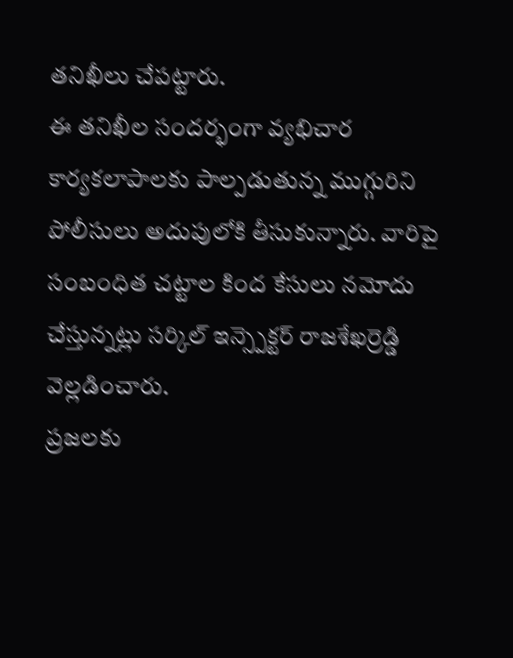తనిఖీలు చేపట్టారు.
ఈ తనిఖీల సందర్భంగా వ్యభిచార కార్యకలాపాలకు పాల్పడుతున్న ముగ్గురిని పోలీసులు అదుపులోకి తీసుకున్నారు. వారిపై సంబంధిత చట్టాల కింద కేసులు నమోదు చేస్తున్నట్లు సర్కిల్ ఇన్స్పెక్టర్ రాజశేఖర్రెడ్డి వెల్లడించారు.
ప్రజలకు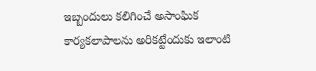ఇబ్బందులు కలిగించే అసాంఘిక కార్యకలాపాలను అరికట్టేందుకు ఇలాంటి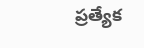ప్రత్యేక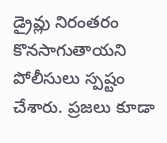డ్రైవ్లు నిరంతరం కొనసాగుతాయని పోలీసులు స్పష్టం చేశారు. ప్రజలు కూడా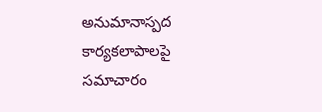అనుమానాస్పద కార్యకలాపాలపై సమాచారం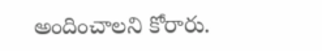అందించాలని కోరారు.